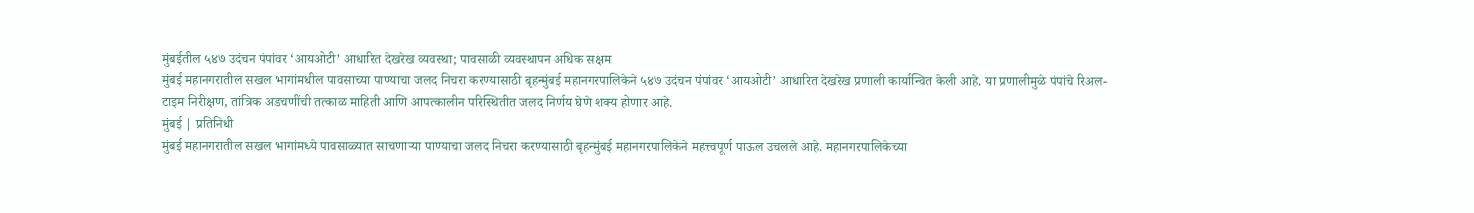मुंबईतील ५४७ उदंचन पंपांवर ‘आयओटी’ आधारित देखरेख व्यवस्था; पावसाळी व्यवस्थापन अधिक सक्षम
मुंबई महानगरातील सखल भागांमधील पावसाच्या पाण्याचा जलद निचरा करण्यासाठी बृहन्मुंबई महानगरपालिकेने ५४७ उदंचन पंपांवर ‘आयओटी’ आधारित देखरेख प्रणाली कार्यान्वित केली आहे. या प्रणालीमुळे पंपांचे रिअल-टाइम निरीक्षण, तांत्रिक अडचणींची तत्काळ माहिती आणि आपत्कालीन परिस्थितीत जलद निर्णय घेणे शक्य होणार आहे.
मुंबई | प्रतिनिधी
मुंबई महानगरातील सखल भागांमध्ये पावसाळ्यात साचणाऱ्या पाण्याचा जलद निचरा करण्यासाठी बृहन्मुंबई महानगरपालिकेने महत्त्वपूर्ण पाऊल उचलले आहे. महानगरपालिकेच्या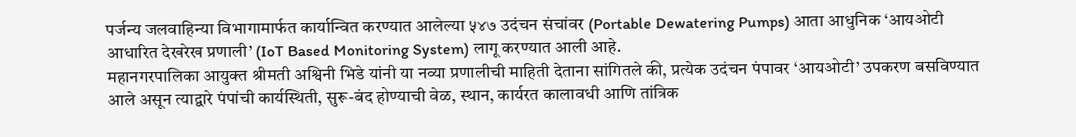पर्जन्य जलवाहिन्या विभागामार्फत कार्यान्वित करण्यात आलेल्या ५४७ उदंचन संचांवर (Portable Dewatering Pumps) आता आधुनिक ‘आयओटी आधारित देखरेख प्रणाली’ (IoT Based Monitoring System) लागू करण्यात आली आहे.
महानगरपालिका आयुक्त श्रीमती अश्विनी भिडे यांनी या नव्या प्रणालीची माहिती देताना सांगितले की, प्रत्येक उदंचन पंपावर ‘आयओटी’ उपकरण बसविण्यात आले असून त्याद्वारे पंपांची कार्यस्थिती, सुरू-बंद होण्याची वेळ, स्थान, कार्यरत कालावधी आणि तांत्रिक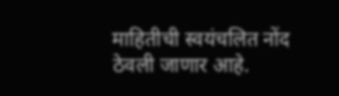माहितीची स्वयंचलित नोंद ठेवली जाणार आहे.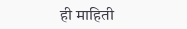ही माहिती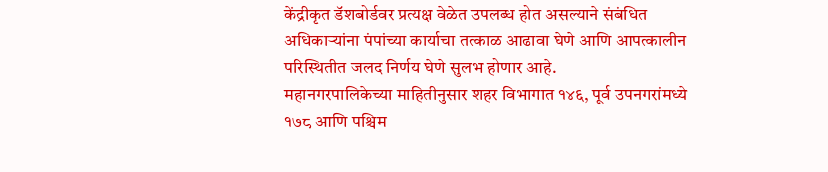केंद्रीकृत डॅशबोर्डवर प्रत्यक्ष वेळेत उपलब्ध होत असल्याने संबंधित अधिकाऱ्यांना पंपांच्या कार्याचा तत्काळ आढावा घेणे आणि आपत्कालीन परिस्थितीत जलद निर्णय घेणे सुलभ होणार आहे.
महानगरपालिकेच्या माहितीनुसार शहर विभागात १४६, पूर्व उपनगरांमध्ये १७८ आणि पश्चिम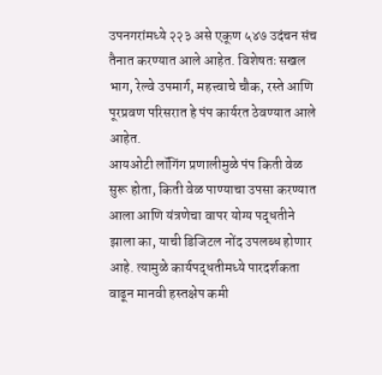उपनगरांमध्ये २२३ असे एकूण ५४७ उदंचन संच तैनात करण्यात आले आहेत. विशेषतः सखल भाग, रेल्वे उपमार्ग, महत्त्वाचे चौक, रस्ते आणि पूरप्रवण परिसरात हे पंप कार्यरत ठेवण्यात आले आहेत.
आयओटी लॉगिंग प्रणालीमुळे पंप किती वेळ सुरू होता, किती वेळ पाण्याचा उपसा करण्यात आला आणि यंत्रणेचा वापर योग्य पद्धतीने झाला का, याची डिजिटल नोंद उपलब्ध होणार आहे. त्यामुळे कार्यपद्धतीमध्ये पारदर्शकता वाढून मानवी हस्तक्षेप कमी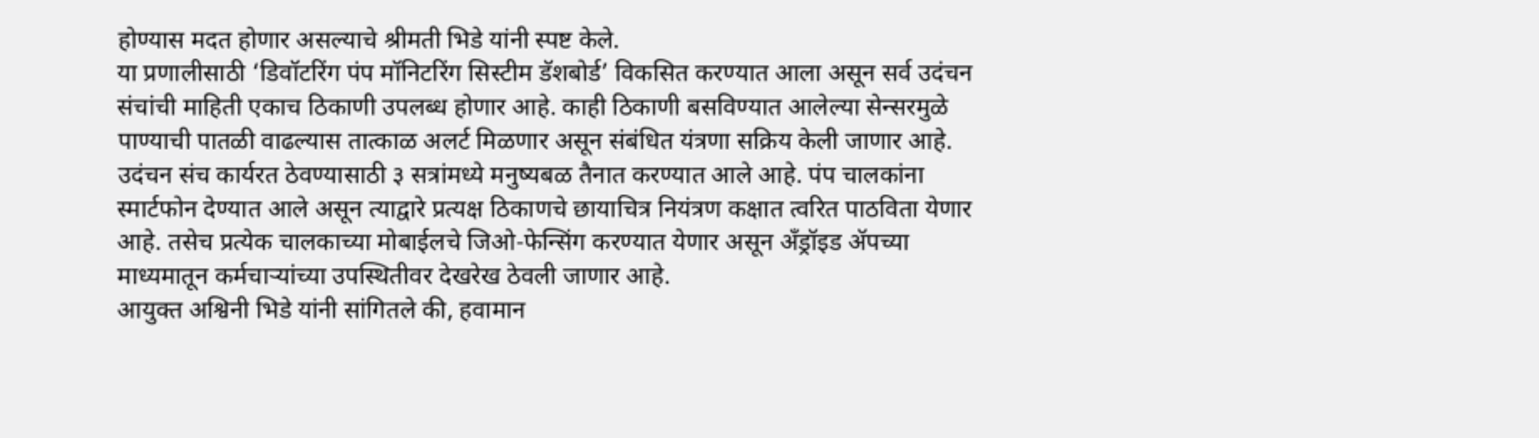होण्यास मदत होणार असल्याचे श्रीमती भिडे यांनी स्पष्ट केले.
या प्रणालीसाठी ‘डिवॉटरिंग पंप मॉनिटरिंग सिस्टीम डॅशबोर्ड’ विकसित करण्यात आला असून सर्व उदंचन संचांची माहिती एकाच ठिकाणी उपलब्ध होणार आहे. काही ठिकाणी बसविण्यात आलेल्या सेन्सरमुळे पाण्याची पातळी वाढल्यास तात्काळ अलर्ट मिळणार असून संबंधित यंत्रणा सक्रिय केली जाणार आहे.
उदंचन संच कार्यरत ठेवण्यासाठी ३ सत्रांमध्ये मनुष्यबळ तैनात करण्यात आले आहे. पंप चालकांना स्मार्टफोन देण्यात आले असून त्याद्वारे प्रत्यक्ष ठिकाणचे छायाचित्र नियंत्रण कक्षात त्वरित पाठविता येणार आहे. तसेच प्रत्येक चालकाच्या मोबाईलचे जिओ-फेन्सिंग करण्यात येणार असून अँड्रॉइड ॲपच्या माध्यमातून कर्मचाऱ्यांच्या उपस्थितीवर देखरेख ठेवली जाणार आहे.
आयुक्त अश्विनी भिडे यांनी सांगितले की, हवामान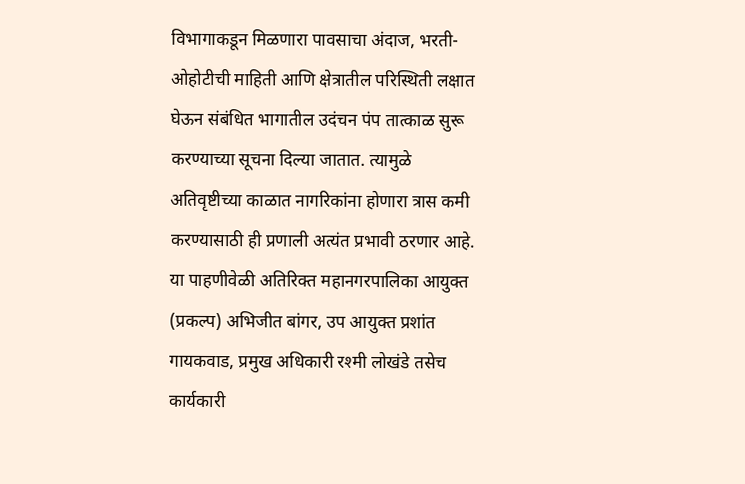विभागाकडून मिळणारा पावसाचा अंदाज, भरती-ओहोटीची माहिती आणि क्षेत्रातील परिस्थिती लक्षात घेऊन संबंधित भागातील उदंचन पंप तात्काळ सुरू करण्याच्या सूचना दिल्या जातात. त्यामुळे अतिवृष्टीच्या काळात नागरिकांना होणारा त्रास कमी करण्यासाठी ही प्रणाली अत्यंत प्रभावी ठरणार आहे.
या पाहणीवेळी अतिरिक्त महानगरपालिका आयुक्त (प्रकल्प) अभिजीत बांगर, उप आयुक्त प्रशांत गायकवाड, प्रमुख अधिकारी रश्मी लोखंडे तसेच कार्यकारी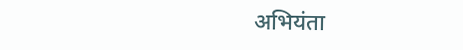अभियंता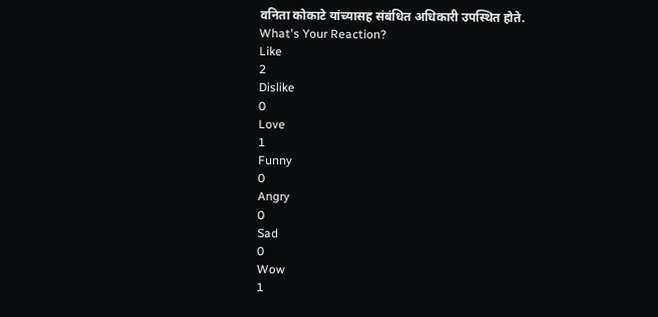वनिता कोकाटे यांच्यासह संबंधित अधिकारी उपस्थित होते.
What's Your Reaction?
Like
2
Dislike
0
Love
1
Funny
0
Angry
0
Sad
0
Wow
1